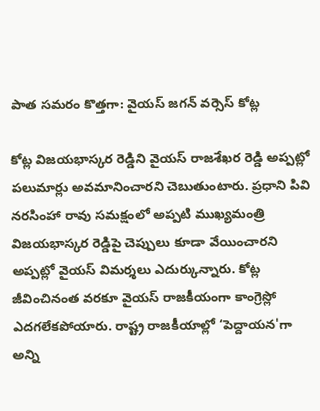పాత సమరం కొత్తగా: వైయస్ జగన్ వర్సెస్ కోట్ల

కోట్ల విజయభాస్కర రెడ్డిని వైయస్ రాజశేఖర రెడ్డి అప్పట్లో పలుమార్లు అవమానించారని చెబుతుంటారు. ప్రధాని పివి నరసింహా రావు సమక్షంలో అప్పటి ముఖ్యమంత్రి విజయభాస్కర రెడ్డిపై చెప్పులు కూడా వేయించారని అప్పట్లో వైయస్ విమర్శలు ఎదుర్కున్నారు. కోట్ల జీవించినంత వరకూ వైయస్ రాజకీయంగా కాంగ్రెస్లో ఎదగలేకపోయారు. రాష్ట్ర రాజకీయాల్లో ‘పెద్దాయన'గా అన్ని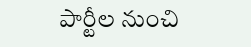పార్టీల నుంచి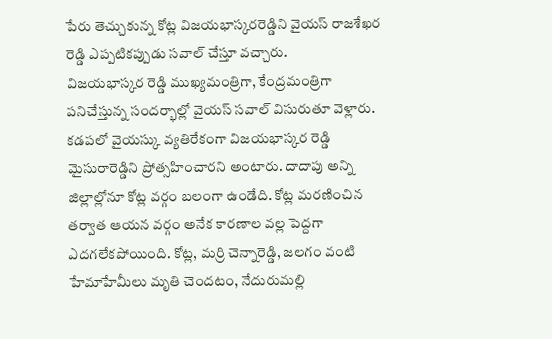పేరు తెచ్చుకున్న కోట్ల విజయభాస్కరరెడ్డిని వైయస్ రాజశేఖర రెడ్డి ఎప్పటికప్పుడు సవాల్ చేస్తూ వచ్చారు.
విజయభాస్కర రెడ్డి ముఖ్యమంత్రిగా, కేంద్రమంత్రిగా పనిచేస్తున్న సందర్భాల్లో వైయస్ సవాల్ విసురుతూ వెళ్లారు. కడపలో వైయస్కు వ్యతిరేకంగా విజయభాస్కర రెడ్డి మైసురారెడ్డిని ప్రోత్సహించారని అంటారు. దాదాపు అన్ని జిల్లాల్లోనూ కోట్ల వర్గం బలంగా ఉండేది. కోట్ల మరణించిన తర్వాత ఆయన వర్గం అనేక కారణాల వల్ల పెద్దగా ఎదగలేకపోయింది. కోట్ల, మర్రి చెన్నారెడ్డి, జలగం వంటి హేమాహేమీలు మృతి చెందటం, నేదురుమల్లి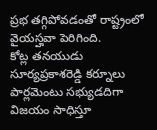ప్రభ తగ్గిపోవడంతో రాష్ట్రంలో వైయస్హవా పెరిగింది.
కోట్ల తనయుడు సూర్యప్రకాశరెడ్డి కర్నూలు పార్లమెంటు సభ్యుడదిగా విజయం సాధిస్తూ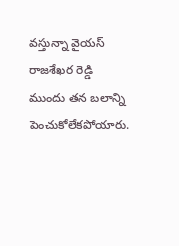వస్తున్నా వైయస్ రాజశేఖర రెడ్డి ముందు తన బలాన్ని పెంచుకోలేకపోయారు.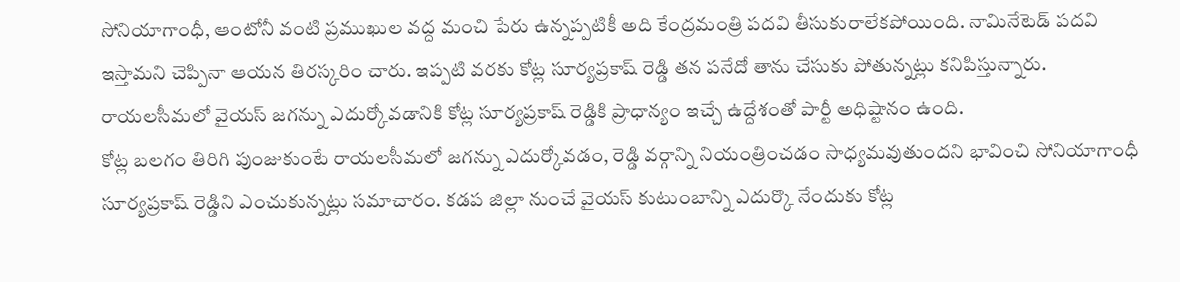సోనియాగాంధీ, ఆంటోనీ వంటి ప్రముఖుల వద్ద మంచి పేరు ఉన్నప్పటికీ అది కేంద్రమంత్రి పదవి తీసుకురాలేకపోయింది. నామినేటెడ్ పదవి ఇస్తామని చెప్పినా ఆయన తిరస్కరిం చారు. ఇప్పటి వరకు కోట్ల సూర్యప్రకాష్ రెడ్డి తన పనేదో తాను చేసుకు పోతున్నట్లు కనిపిస్తున్నారు. రాయలసీమలో వైయస్ జగన్ను ఎదుర్కోవడానికి కోట్ల సూర్యప్రకాష్ రెడ్డికి ప్రాధాన్యం ఇచ్చే ఉద్దేశంతో పార్టీ అధిష్టానం ఉంది.
కోట్ల బలగం తిరిగి పుంజుకుంటే రాయలసీమలో జగన్ను ఎదుర్కోవడం, రెడ్డి వర్గాన్ని నియంత్రించడం సాధ్యమవుతుందని భావించి సోనియాగాంధీ సూర్యప్రకాష్ రెడ్డిని ఎంచుకున్నట్లు సమాచారం. కడప జిల్లా నుంచే వైయస్ కుటుంబాన్ని ఎదుర్కొ నేందుకు కోట్ల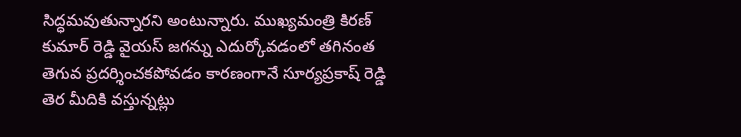సిద్ధమవుతున్నారని అంటున్నారు. ముఖ్యమంత్రి కిరణ్ కుమార్ రెడ్డి వైయస్ జగన్ను ఎదుర్కోవడంలో తగినంత తెగువ ప్రదర్శించకపోవడం కారణంగానే సూర్యప్రకాష్ రెడ్డి తెర మీదికి వస్తున్నట్లు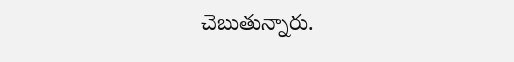చెబుతున్నారు.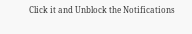Click it and Unblock the Notifications